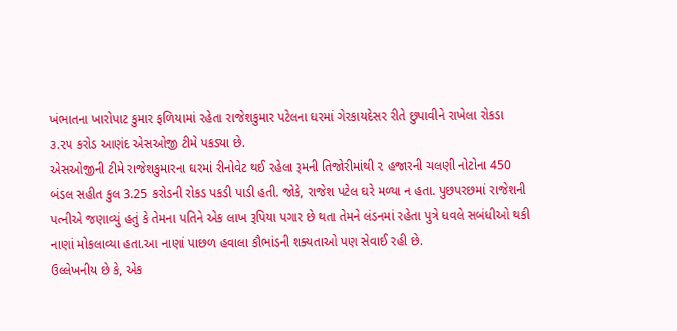ખંભાતના ખારોપાટ કુમાર ફળિયામાં રહેતા રાજેશકુમાર પટેલના ઘરમાં ગેરકાયદેસર રીતે છુપાવીને રાખેલા રોકડા ૩.૨૫ કરોડ આણંદ એસઓજી ટીમે પકડ્યા છે.
એસઓજીની ટીમે રાજેશકુમારના ઘરમાં રીનોવેટ થઈ રહેલા રૂમની તિજોરીમાંથી ૨ હજારની ચલણી નોટોના 450 બંડલ સહીત કુલ 3.25 કરોડની રોકડ પકડી પાડી હતી. જોકે, રાજેશ પટેલ ઘરે મળ્યા ન હતા. પુછપરછમાં રાજેશની પત્નીએ જણાવ્યું હતું કે તેમના પતિને એક લાખ રૂપિયા પગાર છે થતા તેમને લંડનમાં રહેતા પુત્રે ધવલે સબંધીઓ થકી નાણાં મોકલાવ્યા હતા.આ નાણાં પાછળ હવાલા કૌભાંડની શક્યતાઓ પણ સેવાઈ રહી છે.
ઉલ્લેખનીય છે કે, એક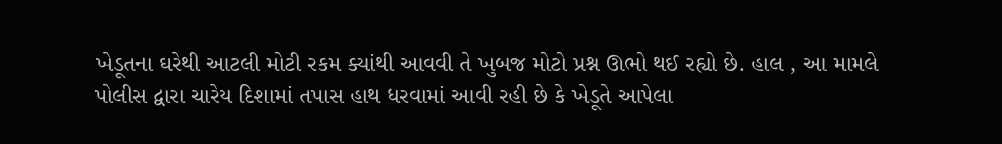ખેડૂતના ઘરેથી આટલી મોટી રકમ ક્યાંથી આવવી તે ખુબજ મોટો પ્રશ્ન ઊભો થઈ રહ્યો છે. હાલ , આ મામલે પોલીસ દ્વારા ચારેય દિશામાં તપાસ હાથ ધરવામાં આવી રહી છે કે ખેડૂતે આપેલા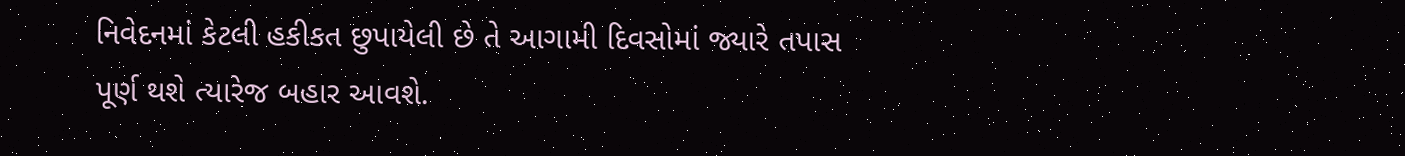નિવેદનમાં કેટલી હકીકત છુપાયેલી છે તે આગામી દિવસોમાં જ્યારે તપાસ પૂર્ણ થશે ત્યારેજ બહાર આવશે.